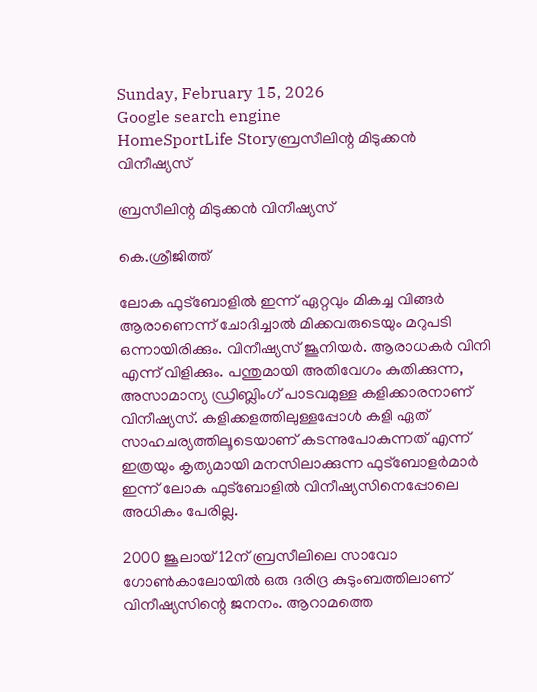Sunday, February 15, 2026
Google search engine
HomeSportLife Storyബ്രസീലിന്റ മിടുക്കന്‍ വിനീഷ്യസ്

ബ്രസീലിന്റ മിടുക്കന്‍ വിനീഷ്യസ്

കെ.ശ്രീജിത്ത്

ലോക ഫുട്‌ബോളില്‍ ഇന്ന് ഏറ്റവും മികച്ച വിങ്ങര്‍ ആരാണെന്ന് ചോദിച്ചാല്‍ മിക്കവരുടെയും മറുപടി ഒന്നായിരിക്കും. വിനീഷ്യസ് ജൂനിയര്‍. ആരാധകര്‍ വിനി എന്ന് വിളിക്കും. പന്തുമായി അതിവേഗം കുതിക്കുന്ന, അസാമാന്യ ഡ്രിബ്ലിംഗ് പാടവമുള്ള കളിക്കാരനാണ് വിനീഷ്യസ്. കളിക്കളത്തിലുള്ളപ്പോള്‍ കളി ഏത് സാഹചര്യത്തിലൂടെയാണ് കടന്നുപോകുന്നത് എന്ന് ഇത്രയും കൃത്യമായി മനസിലാക്കുന്ന ഫുട്‌ബോളര്‍മാര്‍ ഇന്ന് ലോക ഫുട്‌ബോളില്‍ വിനീഷ്യസിനെപ്പോലെ അധികം പേരില്ല.

2000 ജൂലായ് 12ന് ബ്രസീലിലെ സാവോ ഗോണ്‍കാലോയില്‍ ഒരു ദരിദ്ര കുടുംബത്തിലാണ് വിനീഷ്യസിന്റെ ജനനം. ആറാമത്തെ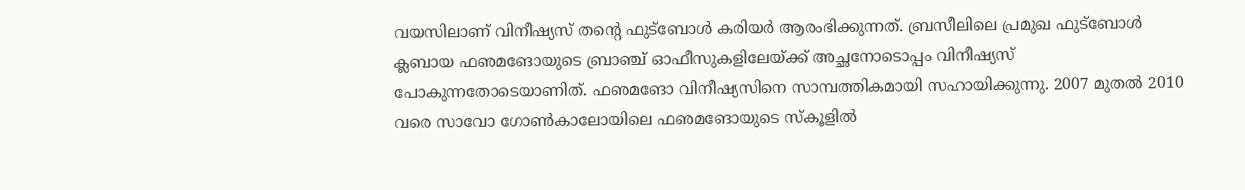വയസിലാണ് വിനീഷ്യസ് തന്റെ ഫുട്‌ബോള്‍ കരിയര്‍ ആരംഭിക്കുന്നത്. ബ്രസീലിലെ പ്രമുഖ ഫുട്‌ബോള്‍ ക്ലബായ ഫഌമങോയുടെ ബ്രാഞ്ച് ഓഫീസുകളിലേയ്ക്ക് അച്ഛനോടൊപ്പം വിനീഷ്യസ് പോകുന്നതോടെയാണിത്. ഫഌമങോ വിനീഷ്യസിനെ സാമ്പത്തികമായി സഹായിക്കുന്നു. 2007 മുതല്‍ 2010 വരെ സാവോ ഗോണ്‍കാലോയിലെ ഫഌമങോയുടെ സ്‌കൂളില്‍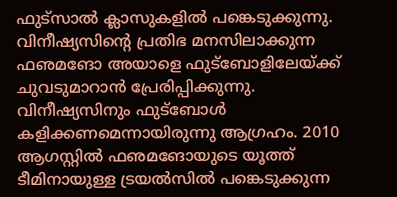ഫുട്‌സാല്‍ ക്ലാസുകളില്‍ പങ്കെടുക്കുന്നു. വിനീഷ്യസിന്റെ പ്രതിഭ മനസിലാക്കുന്ന ഫഌമങോ അയാളെ ഫുട്‌ബോളിലേയ്ക്ക് ചുവടുമാറാന്‍ പ്രേരിപ്പിക്കുന്നു. വിനീഷ്യസിനും ഫുട്‌ബോള്‍ കളിക്കണമെന്നായിരുന്നു ആഗ്രഹം. 2010 ആഗസ്റ്റില്‍ ഫഌമങോയുടെ യൂത്ത് ടീമിനായുള്ള ട്രയല്‍സില്‍ പങ്കെടുക്കുന്ന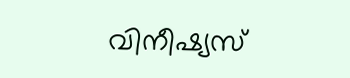വിനീഷ്യസ്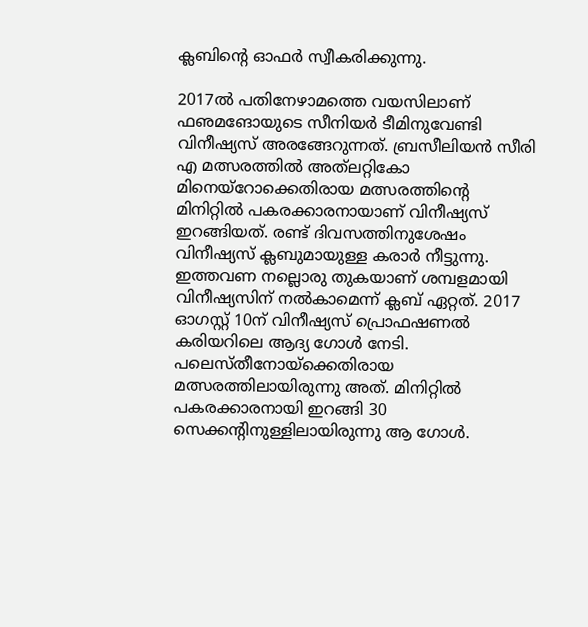ക്ലബിന്റെ ഓഫര്‍ സ്വീകരിക്കുന്നു.

2017ല്‍ പതിനേഴാമത്തെ വയസിലാണ് ഫഌമങോയുടെ സീനിയര്‍ ടീമിനുവേണ്ടി വിനീഷ്യസ് അരങ്ങേറുന്നത്. ബ്രസീലിയന്‍ സീരി എ മത്സരത്തില്‍ അത്‌ലറ്റികോ മിനെയ്‌റോക്കെതിരായ മത്സരത്തിന്റെ മിനിറ്റില്‍ പകരക്കാരനായാണ് വിനീഷ്യസ് ഇറങ്ങിയത്. രണ്ട് ദിവസത്തിനുശേഷം വിനീഷ്യസ് ക്ലബുമായുള്ള കരാര്‍ നീട്ടുന്നു. ഇത്തവണ നല്ലൊരു തുകയാണ് ശമ്പളമായി വിനീഷ്യസിന് നല്‍കാമെന്ന് ക്ലബ് ഏറ്റത്. 2017 ഓഗസ്റ്റ് 10ന് വിനീഷ്യസ് പ്രൊഫഷണല്‍ കരിയറിലെ ആദ്യ ഗോള്‍ നേടി. പലെസ്തീനോയ്‌ക്കെതിരായ മത്സരത്തിലായിരുന്നു അത്. മിനിറ്റില്‍ പകരക്കാരനായി ഇറങ്ങി 30 സെക്കന്റിനുള്ളിലായിരുന്നു ആ ഗോള്‍.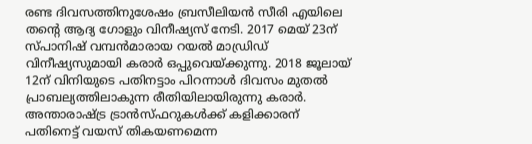രണ്ട ദിവസത്തിനുശേഷം ബ്രസീലിയന്‍ സീരി എയിലെ തന്റെ ആദ്യ ഗോളും വിനീഷ്യസ് നേടി. 2017 മെയ് 23ന് സ്പാനിഷ് വമ്പന്‍മാരായ റയല്‍ മാഡ്രിഡ് വിനീഷ്യസുമായി കരാര്‍ ഒപ്പുവെയ്ക്കുന്നു. 2018 ജൂലായ് 12ന് വിനിയുടെ പതിനട്ടാം പിറന്നാള്‍ ദിവസം മുതല്‍ പ്രാബല്യത്തിലാകുന്ന രീതിയിലായിരുന്നു കരാര്‍. അന്താരാഷ്ട്ര ട്രാന്‍സ്ഫറുകള്‍ക്ക് കളിക്കാരന് പതിനെട്ട് വയസ് തികയണമെന്ന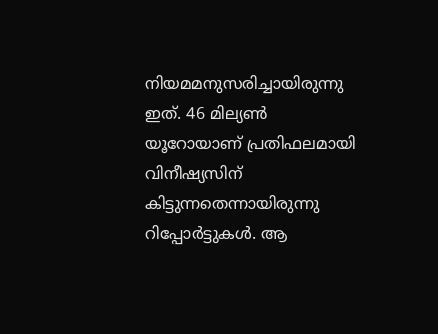നിയമമനുസരിച്ചായിരുന്നു ഇത്. 46 മില്യണ്‍ യൂറോയാണ് പ്രതിഫലമായി വിനീഷ്യസിന് കിട്ടുന്നതെന്നായിരുന്നു റിപ്പോര്‍ട്ടുകള്‍. ആ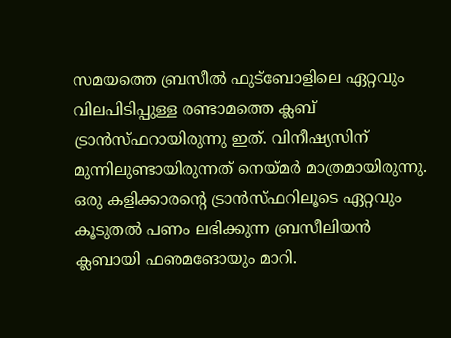സമയത്തെ ബ്രസീല്‍ ഫുട്‌ബോളിലെ ഏറ്റവും വിലപിടിപ്പുള്ള രണ്ടാമത്തെ ക്ലബ് ട്രാന്‍സ്ഫറായിരുന്നു ഇത്. വിനീഷ്യസിന് മുന്നിലുണ്ടായിരുന്നത് നെയ്മര്‍ മാത്രമായിരുന്നു. ഒരു കളിക്കാരന്റെ ട്രാന്‍സ്ഫറിലൂടെ ഏറ്റവും കൂടുതല്‍ പണം ലഭിക്കുന്ന ബ്രസീലിയന്‍ ക്ലബായി ഫഌമങോയും മാറി.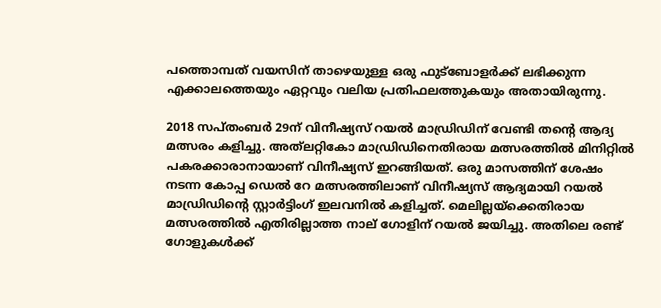പത്തൊമ്പത് വയസിന് താഴെയുള്ള ഒരു ഫുട്‌ബോളര്‍ക്ക് ലഭിക്കുന്ന എക്കാലത്തെയും ഏറ്റവും വലിയ പ്രതിഫലത്തുകയും അതായിരുന്നു.

2018 സപ്തംബര്‍ 29ന് വിനീഷ്യസ് റയല്‍ മാഡ്രിഡിന് വേണ്ടി തന്റെ ആദ്യ മത്സരം കളിച്ചു. അത്‌ലറ്റികോ മാഡ്രിഡിനെതിരായ മത്സരത്തില്‍ മിനിറ്റില്‍ പകരക്കാരാനായാണ് വിനീഷ്യസ് ഇറങ്ങിയത്. ഒരു മാസത്തിന് ശേഷം നടന്ന കോപ്പ ഡെല്‍ റേ മത്സരത്തിലാണ് വിനീഷ്യസ് ആദ്യമായി റയല്‍ മാഡ്രിഡിന്റെ സ്റ്റാര്‍ട്ടിംഗ് ഇലവനില്‍ കളിച്ചത്. മെലില്ലയ്‌ക്കെതിരായ മത്സരത്തില്‍ എതിരില്ലാത്ത നാല് ഗോളിന് റയല്‍ ജയിച്ചു. അതിലെ രണ്ട് ഗോളുകള്‍ക്ക്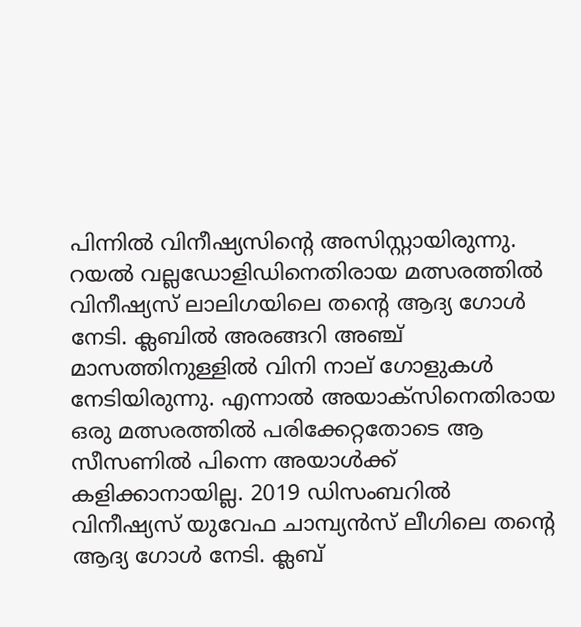പിന്നില്‍ വിനീഷ്യസിന്റെ അസിസ്റ്റായിരുന്നു. റയല്‍ വല്ലഡോളിഡിനെതിരായ മത്സരത്തില്‍ വിനീഷ്യസ് ലാലിഗയിലെ തന്റെ ആദ്യ ഗോള്‍ നേടി. ക്ലബില്‍ അരങ്ങറി അഞ്ച് മാസത്തിനുള്ളില്‍ വിനി നാല് ഗോളുകള്‍ നേടിയിരുന്നു. എന്നാല്‍ അയാക്‌സിനെതിരായ ഒരു മത്സരത്തില്‍ പരിക്കേറ്റതോടെ ആ സീസണില്‍ പിന്നെ അയാള്‍ക്ക് കളിക്കാനായില്ല. 2019 ഡിസംബറില്‍ വിനീഷ്യസ് യുവേഫ ചാമ്പ്യന്‍സ് ലീഗിലെ തന്റെ ആദ്യ ഗോള്‍ നേടി. ക്ലബ്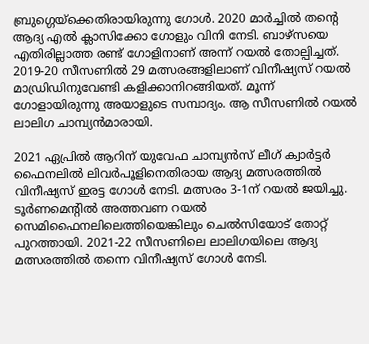ബ്രുഗ്ഗെയ്‌ക്കെതിരായിരുന്നു ഗോള്‍. 2020 മാര്‍ച്ചില്‍ തന്റെ ആദ്യ എല്‍ ക്ലാസിക്കോ ഗോളും വിനി നേടി. ബാഴ്‌സയെ എതിരില്ലാത്ത രണ്ട് ഗോളിനാണ് അന്ന് റയല്‍ തോല്പിച്ചത്. 2019-20 സീസണില്‍ 29 മത്സരങ്ങളിലാണ് വിനീഷ്യസ് റയല്‍ മാഡ്രിഡിനുവേണ്ടി കളിക്കാനിറങ്ങിയത്. മൂന്ന് ഗോളായിരുന്നു അയാളുടെ സമ്പാദ്യം. ആ സീസണില്‍ റയല്‍ ലാലിഗ ചാമ്പ്യന്‍മാരായി.

2021 ഏപ്രില്‍ ആറിന് യുവേഫ ചാമ്പ്യന്‍സ് ലീഗ് ക്വാര്‍ട്ടര്‍ ഫൈനലില്‍ ലിവര്‍പൂളിനെതിരായ ആദ്യ മത്സരത്തില്‍ വിനീഷ്യസ് ഇരട്ട ഗോള്‍ നേടി. മത്സരം 3-1ന് റയല്‍ ജയിച്ചു. ടൂര്‍ണമെന്റില്‍ അത്തവണ റയല്‍ സെമിഫൈനലിലെത്തിയെങ്കിലും ചെല്‍സിയോട് തോറ്റ് പുറത്തായി. 2021-22 സീസണിലെ ലാലിഗയിലെ ആദ്യ മത്സരത്തില്‍ തന്നെ വിനീഷ്യസ് ഗോള്‍ നേടി.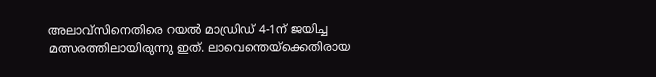അലാവ്‌സിനെതിരെ റയല്‍ മാഡ്രിഡ് 4-1ന് ജയിച്ച മത്സരത്തിലായിരുന്നു ഇത്. ലാവെന്തെയ്‌ക്കെതിരായ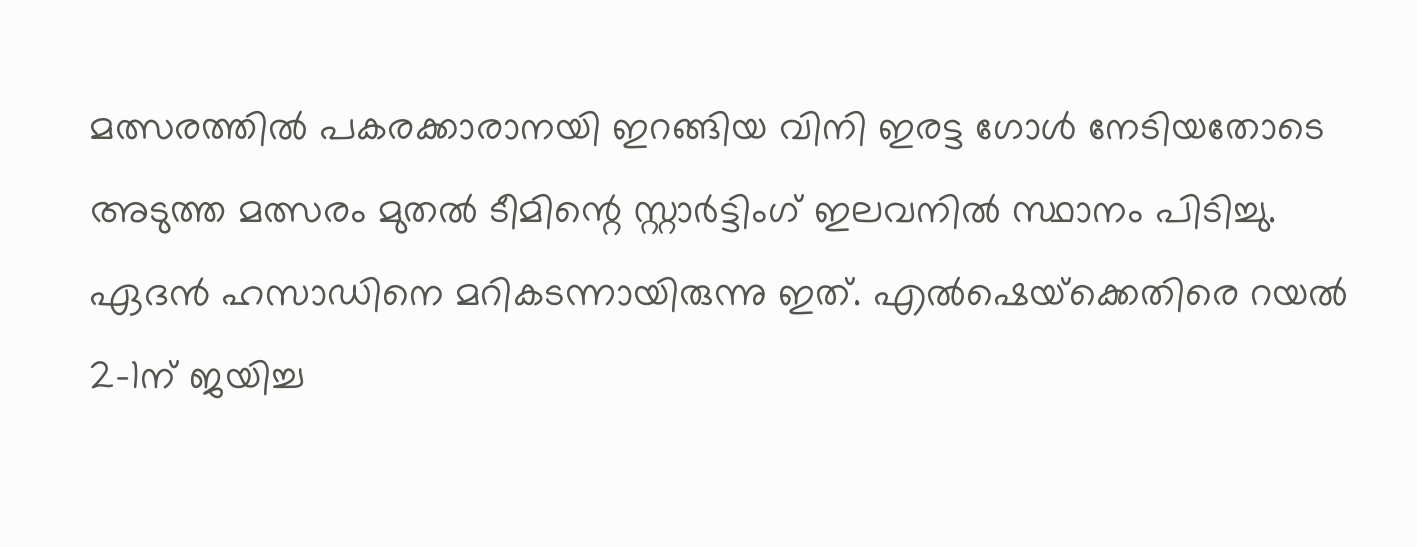മത്സരത്തില്‍ പകരക്കാരാനയി ഇറങ്ങിയ വിനി ഇരട്ട ഗോള്‍ നേടിയതോടെ അടുത്ത മത്സരം മുതല്‍ ടീമിന്റെ സ്റ്റാര്‍ട്ടിംഗ് ഇലവനില്‍ സ്ഥാനം പിടിച്ചു. ഏദന്‍ ഹസാഡിനെ മറികടന്നായിരുന്നു ഇത്. എല്‍ഷെയ്‌ക്കെതിരെ റയല്‍ 2-1ന് ജയിച്ച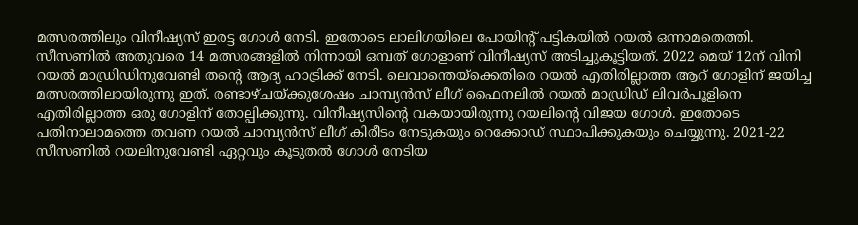മത്സരത്തിലും വിനീഷ്യസ് ഇരട്ട ഗോള്‍ നേടി. ഇതോടെ ലാലിഗയിലെ പോയിന്റ് പട്ടികയില്‍ റയല്‍ ഒന്നാമതെത്തി. സീസണില്‍ അതുവരെ 14 മത്സരങ്ങളില്‍ നിന്നായി ഒമ്പത് ഗോളാണ് വിനീഷ്യസ് അടിച്ചുകൂട്ടിയത്. 2022 മെയ് 12ന് വിനി റയല്‍ മാഡ്രിഡിനുവേണ്ടി തന്റെ ആദ്യ ഹാട്രിക്ക് നേടി. ലെവാന്തെയ്‌ക്കെതിരെ റയല്‍ എതിരില്ലാത്ത ആറ് ഗോളിന് ജയിച്ച മത്സരത്തിലായിരുന്നു ഇത്. രണ്ടാഴ്ചയ്ക്കുശേഷം ചാമ്പ്യന്‍സ് ലീഗ് ഫൈനലില്‍ റയല്‍ മാഡ്രിഡ് ലിവര്‍പൂളിനെ എതിരില്ലാത്ത ഒരു ഗോളിന് തോല്പിക്കുന്നു. വിനീഷ്യസിന്റെ വകയായിരുന്നു റയലിന്റെ വിജയ ഗോള്‍. ഇതോടെ പതിനാലാമത്തെ തവണ റയല്‍ ചാമ്പ്യന്‍സ് ലീഗ് കിരീടം നേടുകയും റെക്കോഡ് സ്ഥാപിക്കുകയും ചെയ്യുന്നു. 2021-22 സീസണില്‍ റയലിനുവേണ്ടി ഏറ്റവും കൂടുതല്‍ ഗോള്‍ നേടിയ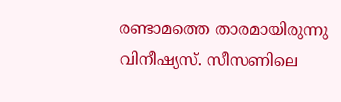രണ്ടാമത്തെ താരമായിരുന്നു വിനീഷ്യസ്. സീസണിലെ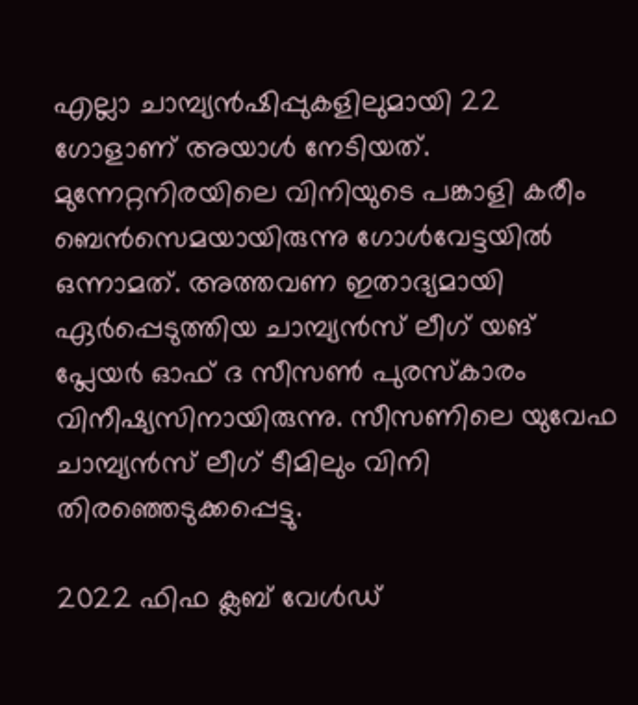എല്ലാ ചാമ്പ്യന്‍ഷിപ്പുകളിലുമായി 22 ഗോളാണ് അയാള്‍ നേടിയത്. മുന്നേറ്റനിരയിലെ വിനിയുടെ പങ്കാളി കരീം ബെന്‍സെമയായിരുന്നു ഗോള്‍വേട്ടയില്‍ ഒന്നാമത്. അത്തവണ ഇതാദ്യമായി ഏര്‍പ്പെടുത്തിയ ചാമ്പ്യന്‍സ് ലീഗ് യങ് പ്ലേയര്‍ ഓഫ് ദ സീസണ്‍ പുരസ്‌കാരം വിനീഷ്യസിനായിരുന്നു. സീസണിലെ യുവേഫ ചാമ്പ്യന്‍സ് ലീഗ് ടീമിലും വിനി തിരഞ്ഞെടുക്കപ്പെട്ടു.

2022 ഫിഫ ക്ലബ് വേള്‍ഡ്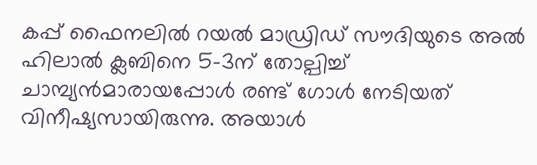കപ്പ് ഫൈനലില്‍ റയല്‍ മാഡ്രിഡ് സൗദിയുടെ അല്‍ ഹിലാല്‍ ക്ലബിനെ 5-3ന് തോല്പിച്ച് ചാമ്പ്യന്‍മാരായപ്പോള്‍ രണ്ട് ഗോള്‍ നേടിയത് വിനീഷ്യസായിരുന്നു. അയാള്‍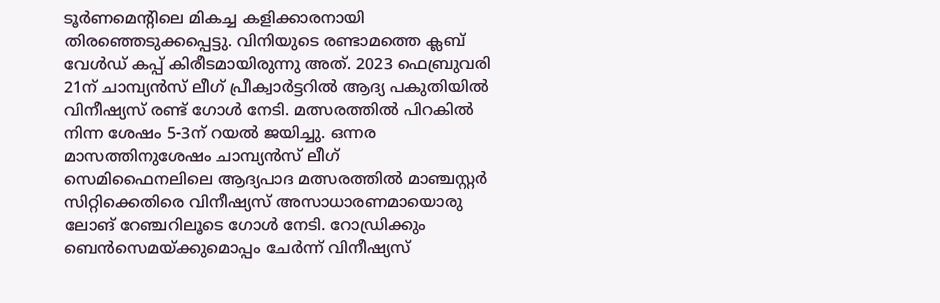ടൂര്‍ണമെന്റിലെ മികച്ച കളിക്കാരനായി തിരഞ്ഞെടുക്കപ്പെട്ടു. വിനിയുടെ രണ്ടാമത്തെ ക്ലബ് വേള്‍ഡ് കപ്പ് കിരീടമായിരുന്നു അത്. 2023 ഫെബ്രുവരി 21ന് ചാമ്പ്യന്‍സ് ലീഗ് പ്രീക്വാര്‍ട്ടറില്‍ ആദ്യ പകുതിയില്‍ വിനീഷ്യസ് രണ്ട് ഗോള്‍ നേടി. മത്സരത്തില്‍ പിറകില്‍ നിന്ന ശേഷം 5-3ന് റയല്‍ ജയിച്ചു. ഒന്നര മാസത്തിനുശേഷം ചാമ്പ്യന്‍സ് ലീഗ് സെമിഫൈനലിലെ ആദ്യപാദ മത്സരത്തില്‍ മാഞ്ചസ്റ്റര്‍ സിറ്റിക്കെതിരെ വിനീഷ്യസ് അസാധാരണമായൊരു ലോങ് റേഞ്ചറിലൂടെ ഗോള്‍ നേടി. റോഡ്രിക്കും ബെന്‍സെമയ്ക്കുമൊപ്പം ചേര്‍ന്ന് വിനീഷ്യസ്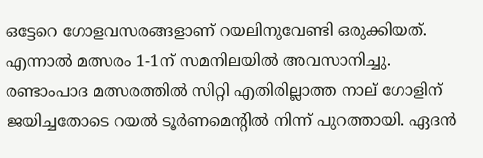ഒട്ടേറെ ഗോളവസരങ്ങളാണ് റയലിനുവേണ്ടി ഒരുക്കിയത്. എന്നാല്‍ മത്സരം 1-1ന് സമനിലയില്‍ അവസാനിച്ചു. രണ്ടാംപാദ മത്സരത്തില്‍ സിറ്റി എതിരില്ലാത്ത നാല് ഗോളിന് ജയിച്ചതോടെ റയല്‍ ടൂര്‍ണമെന്റില്‍ നിന്ന് പുറത്തായി. ഏദന്‍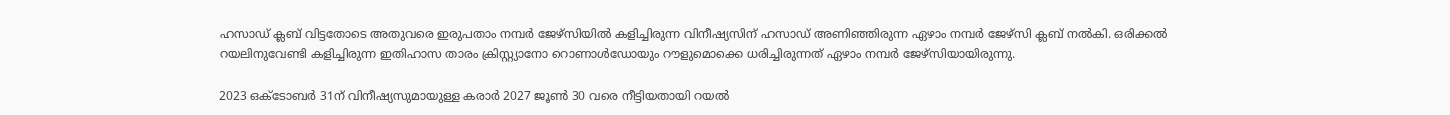ഹസാഡ് ക്ലബ് വിട്ടതോടെ അതുവരെ ഇരുപതാം നമ്പര്‍ ജേഴ്‌സിയില്‍ കളിച്ചിരുന്ന വിനീഷ്യസിന് ഹസാഡ് അണിഞ്ഞിരുന്ന ഏഴാം നമ്പര്‍ ജേഴ്‌സി ക്ലബ് നല്‍കി. ഒരിക്കല്‍ റയലിനുവേണ്ടി കളിച്ചിരുന്ന ഇതിഹാസ താരം ക്രിസ്റ്റ്യാനോ റൊണാള്‍ഡോയും റൗളുമൊക്കെ ധരിച്ചിരുന്നത് ഏഴാം നമ്പര്‍ ജേഴ്‌സിയായിരുന്നു.

2023 ഒക്ടോബര്‍ 31ന് വിനീഷ്യസുമായുള്ള കരാര്‍ 2027 ജൂണ്‍ 30 വരെ നീട്ടിയതായി റയല്‍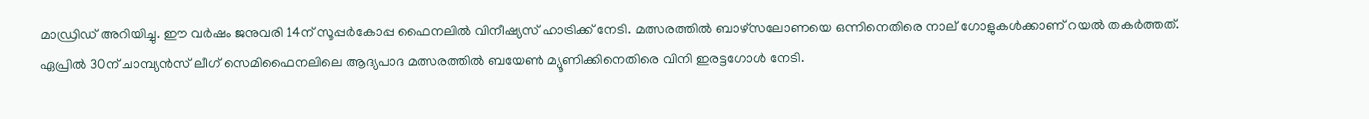മാഡ്രിഡ് അറിയിച്ചു. ഈ വര്‍ഷം ജനുവരി 14ന് സൂപ്പര്‍കോപ്പ ഫൈനലില്‍ വിനീഷ്യസ് ഹാട്രിക്ക് നേടി. മത്സരത്തില്‍ ബാഴ്‌സലോണയെ ഒന്നിനെതിരെ നാല് ഗോളുകള്‍ക്കാണ് റയല്‍ തകര്‍ത്തത്. ഏപ്രില്‍ 30ന് ചാമ്പ്യന്‍സ് ലീഗ് സെമിഫൈനലിലെ ആദ്യപാദ മത്സരത്തില്‍ ബയേണ്‍ മ്യൂണിക്കിനെതിരെ വിനി ഇരട്ടഗോള്‍ നേടി.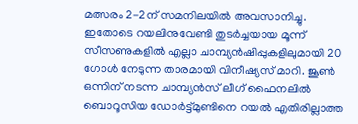മത്സരം 2-2ന് സമനിലയില്‍ അവസാനിച്ചു. ഇതോടെ റയലിനുവേണ്ടി തുടര്‍ച്ചയായ മൂന്ന് സീസണുകളില്‍ എല്ലാ ചാമ്പ്യന്‍ഷിപ്പുകളിലുമായി 20 ഗോള്‍ നേടുന്ന താരമായി വിനീഷ്യസ് മാറി. ജൂണ്‍ ഒന്നിന് നടന്ന ചാമ്പ്യന്‍സ് ലീഗ് ഫൈനലില്‍ ബൊറൂസിയ ഡോര്‍ട്ട്മുണ്ടിനെ റയല്‍ എതിരില്ലാത്ത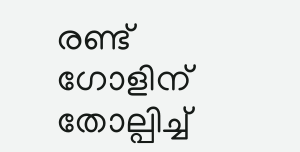രണ്ട് ഗോളിന് തോല്പിച്ച്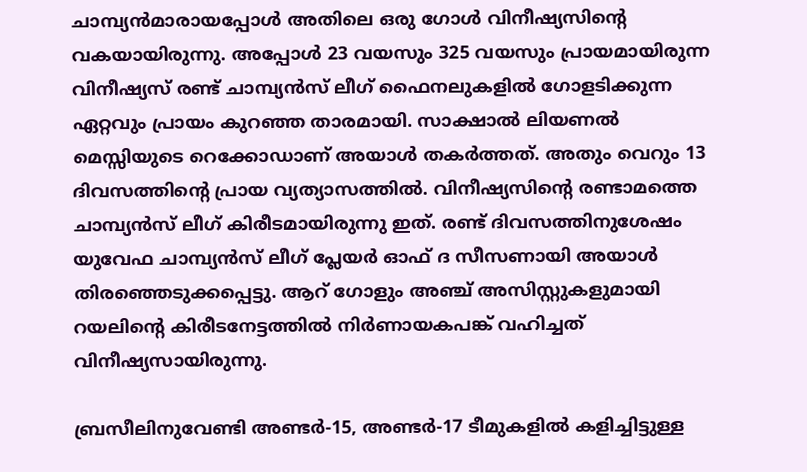ചാമ്പ്യന്‍മാരായപ്പോള്‍ അതിലെ ഒരു ഗോള്‍ വിനീഷ്യസിന്റെ വകയായിരുന്നു. അപ്പോള്‍ 23 വയസും 325 വയസും പ്രായമായിരുന്ന വിനീഷ്യസ് രണ്ട് ചാമ്പ്യന്‍സ് ലീഗ് ഫൈനലുകളില്‍ ഗോളടിക്കുന്ന ഏറ്റവും പ്രായം കുറഞ്ഞ താരമായി. സാക്ഷാല്‍ ലിയണല്‍ മെസ്സിയുടെ റെക്കോഡാണ് അയാള്‍ തകര്‍ത്തത്. അതും വെറും 13 ദിവസത്തിന്റെ പ്രായ വ്യത്യാസത്തില്‍. വിനീഷ്യസിന്റെ രണ്ടാമത്തെ ചാമ്പ്യന്‍സ് ലീഗ് കിരീടമായിരുന്നു ഇത്. രണ്ട് ദിവസത്തിനുശേഷം യുവേഫ ചാമ്പ്യന്‍സ് ലീഗ് പ്ലേയര്‍ ഓഫ് ദ സീസണായി അയാള്‍ തിരഞ്ഞെടുക്കപ്പെട്ടു. ആറ് ഗോളും അഞ്ച് അസിസ്റ്റുകളുമായി റയലിന്റെ കിരീടനേട്ടത്തില്‍ നിര്‍ണായകപങ്ക് വഹിച്ചത് വിനീഷ്യസായിരുന്നു.

ബ്രസീലിനുവേണ്ടി അണ്ടര്‍-15, അണ്ടര്‍-17 ടീമുകളില്‍ കളിച്ചിട്ടുള്ള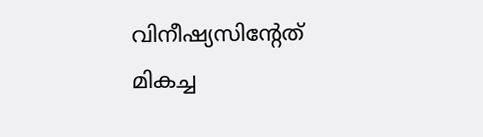വിനീഷ്യസിന്റേത് മികച്ച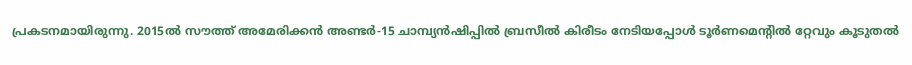പ്രകടനമായിരുന്നു. 2015ല്‍ സൗത്ത് അമേരിക്കന്‍ അണ്ടര്‍-15 ചാമ്പ്യന്‍ഷിപ്പില്‍ ബ്രസീല്‍ കിരീടം നേടിയപ്പോള്‍ ടൂര്‍ണമെന്റില്‍ റ്റേവും കൂടുതല്‍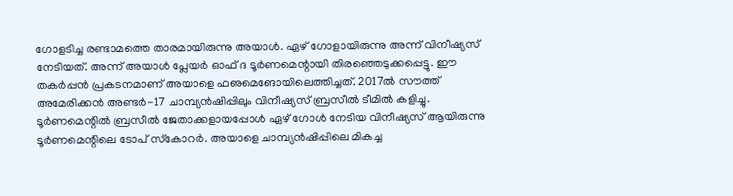ഗോളടിച്ച രണ്ടാമത്തെ താരമായിരുന്നു അയാള്‍. ഏഴ് ഗോളായിരുന്നു അന്ന് വിനീഷ്യസ് നേടിയത്. അന്ന് അയാള്‍ പ്ലേയര്‍ ഓഫ് ദ ടൂര്‍ണമെന്റായി തിരഞ്ഞെടുക്കപ്പെട്ടു. ഈ തകര്‍പ്പന്‍ പ്രകടനമാണ് അയാളെ ഫഌമെങോയിലെത്തിച്ചത്. 2017ല്‍ സൗത്ത് അമേരിക്കന്‍ അണ്ടര്‍-17 ചാമ്പ്യന്‍ഷിപ്പിലും വിനീഷ്യസ് ബ്രസീല്‍ ടീമില്‍ കളിച്ചു. ടൂര്‍ണമെന്റില്‍ ബ്രസീല്‍ ജേതാക്കളായപ്പോള്‍ ഏഴ് ഗോള്‍ നേടിയ വിനീഷ്യസ് ആയിരുന്നു ടൂര്‍ണമെന്റിലെ ടോപ് സ്‌കോറര്‍. അയാളെ ചാമ്പ്യന്‍ഷിപ്പിലെ മികച്ച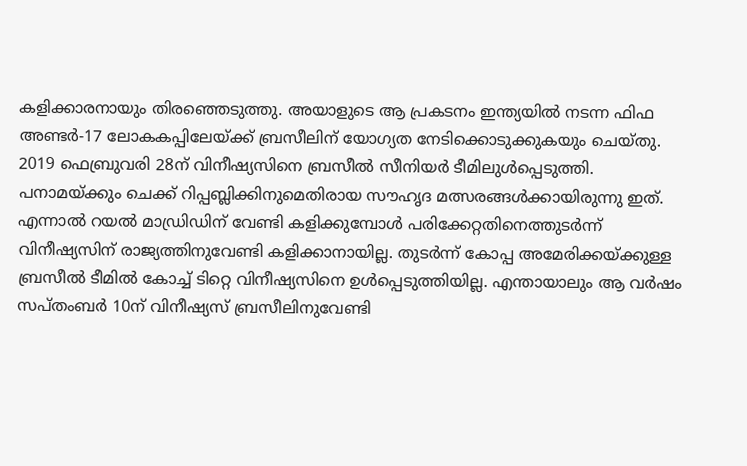കളിക്കാരനായും തിരഞ്ഞെടുത്തു. അയാളുടെ ആ പ്രകടനം ഇന്ത്യയില്‍ നടന്ന ഫിഫ അണ്ടര്‍-17 ലോകകപ്പിലേയ്ക്ക് ബ്രസീലിന് യോഗ്യത നേടിക്കൊടുക്കുകയും ചെയ്തു. 2019 ഫെബ്രുവരി 28ന് വിനീഷ്യസിനെ ബ്രസീല്‍ സീനിയര്‍ ടീമിലുള്‍പ്പെടുത്തി. പനാമയ്ക്കും ചെക്ക് റിപ്പബ്ലിക്കിനുമെതിരായ സൗഹൃദ മത്സരങ്ങള്‍ക്കായിരുന്നു ഇത്. എന്നാല്‍ റയല്‍ മാഡ്രിഡിന് വേണ്ടി കളിക്കുമ്പോള്‍ പരിക്കേറ്റതിനെത്തുടര്‍ന്ന് വിനീഷ്യസിന് രാജ്യത്തിനുവേണ്ടി കളിക്കാനായില്ല. തുടര്‍ന്ന് കോപ്പ അമേരിക്കയ്ക്കുള്ള ബ്രസീല്‍ ടീമില്‍ കോച്ച് ടിറ്റെ വിനീഷ്യസിനെ ഉള്‍പ്പെടുത്തിയില്ല. എന്തായാലും ആ വര്‍ഷം സപ്തംബര്‍ 10ന് വിനീഷ്യസ് ബ്രസീലിനുവേണ്ടി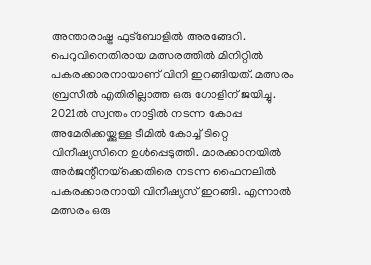അന്താരാഷ്ട്ര ഫുട്‌ബോളില്‍ അരങ്ങേറി. പെറുവിനെതിരായ മത്സരത്തില്‍ മിനിറ്റില്‍ പകരക്കാരനായാണ് വിനി ഇറങ്ങിയത്. മത്സരം ബ്രസീല്‍ എതിരില്ലാത്ത ഒരു ഗോളിന് ജയിച്ചു. 2021ല്‍ സ്വന്തം നാട്ടില്‍ നടന്ന കോപ്പ അമേരിക്കയ്ക്കുള്ള ടീമില്‍ കോച്ച് ടിറ്റെ വിനീഷ്യസിനെ ഉള്‍പ്പെടുത്തി. മാരക്കാനയില്‍ അര്‍ജന്റീനയ്‌ക്കെതിരെ നടന്ന ഫൈനലില്‍ പകരക്കാരനായി വിനീഷ്യസ് ഇറങ്ങി. എന്നാല്‍ മത്സരം ഒരു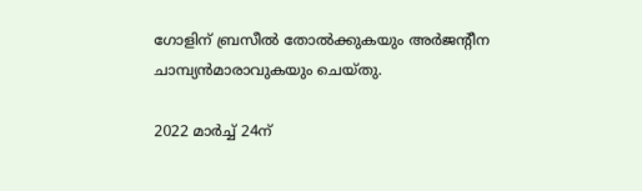ഗോളിന് ബ്രസീല്‍ തോല്‍ക്കുകയും അര്‍ജന്റീന ചാമ്പ്യന്‍മാരാവുകയും ചെയ്തു.

2022 മാര്‍ച്ച് 24ന്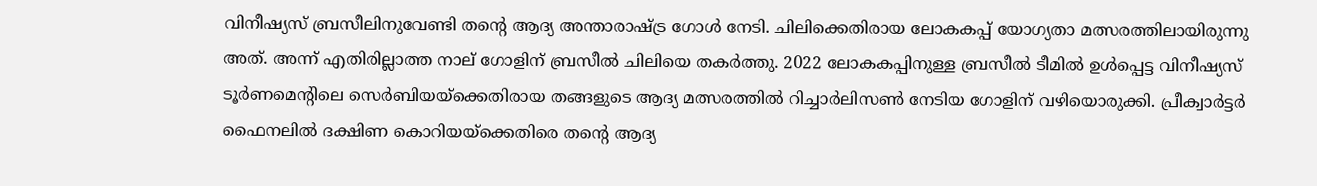വിനീഷ്യസ് ബ്രസീലിനുവേണ്ടി തന്റെ ആദ്യ അന്താരാഷ്ട്ര ഗോള്‍ നേടി. ചിലിക്കെതിരായ ലോകകപ്പ് യോഗ്യതാ മത്സരത്തിലായിരുന്നു അത്. അന്ന് എതിരില്ലാത്ത നാല് ഗോളിന് ബ്രസീല്‍ ചിലിയെ തകര്‍ത്തു. 2022 ലോകകപ്പിനുള്ള ബ്രസീല്‍ ടീമില്‍ ഉള്‍പ്പെട്ട വിനീഷ്യസ് ടൂര്‍ണമെന്റിലെ സെര്‍ബിയയ്‌ക്കെതിരായ തങ്ങളുടെ ആദ്യ മത്സരത്തില്‍ റിച്ചാര്‍ലിസണ്‍ നേടിയ ഗോളിന് വഴിയൊരുക്കി. പ്രീക്വാര്‍ട്ടര്‍ ഫൈനലില്‍ ദക്ഷിണ കൊറിയയ്‌ക്കെതിരെ തന്റെ ആദ്യ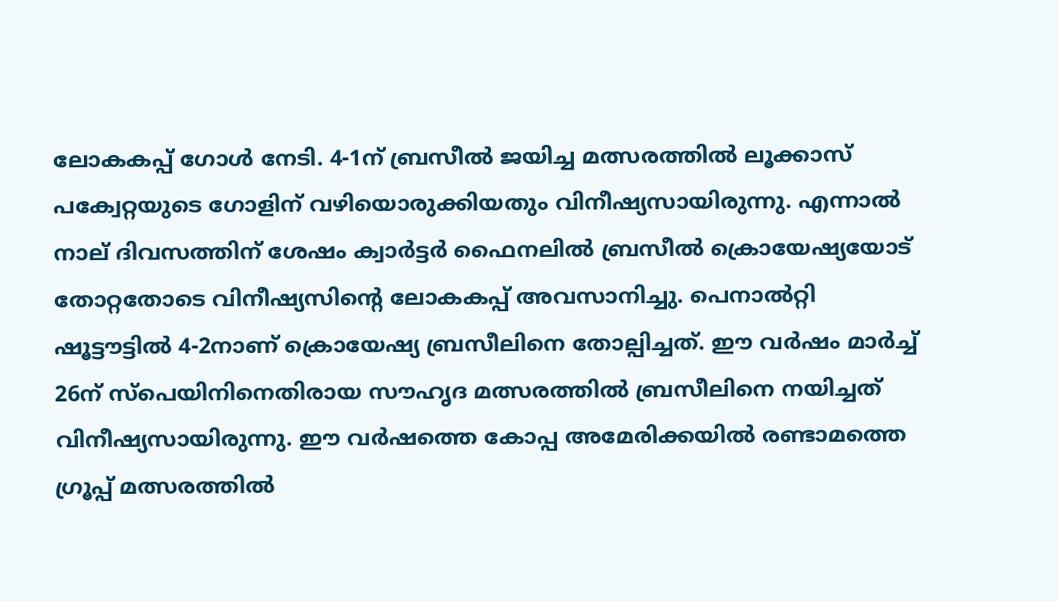ലോകകപ്പ് ഗോള്‍ നേടി. 4-1ന് ബ്രസീല്‍ ജയിച്ച മത്സരത്തില്‍ ലൂക്കാസ് പക്വേറ്റയുടെ ഗോളിന് വഴിയൊരുക്കിയതും വിനീഷ്യസായിരുന്നു. എന്നാല്‍ നാല് ദിവസത്തിന് ശേഷം ക്വാര്‍ട്ടര്‍ ഫൈനലില്‍ ബ്രസീല്‍ ക്രൊയേഷ്യയോട് തോറ്റതോടെ വിനീഷ്യസിന്റെ ലോകകപ്പ് അവസാനിച്ചു. പെനാല്‍റ്റി ഷൂട്ടൗട്ടില്‍ 4-2നാണ് ക്രൊയേഷ്യ ബ്രസീലിനെ തോല്പിച്ചത്. ഈ വര്‍ഷം മാര്‍ച്ച് 26ന് സ്‌പെയിനിനെതിരായ സൗഹൃദ മത്സരത്തില്‍ ബ്രസീലിനെ നയിച്ചത് വിനീഷ്യസായിരുന്നു. ഈ വര്‍ഷത്തെ കോപ്പ അമേരിക്കയില്‍ രണ്ടാമത്തെ ഗ്രൂപ്പ് മത്സരത്തില്‍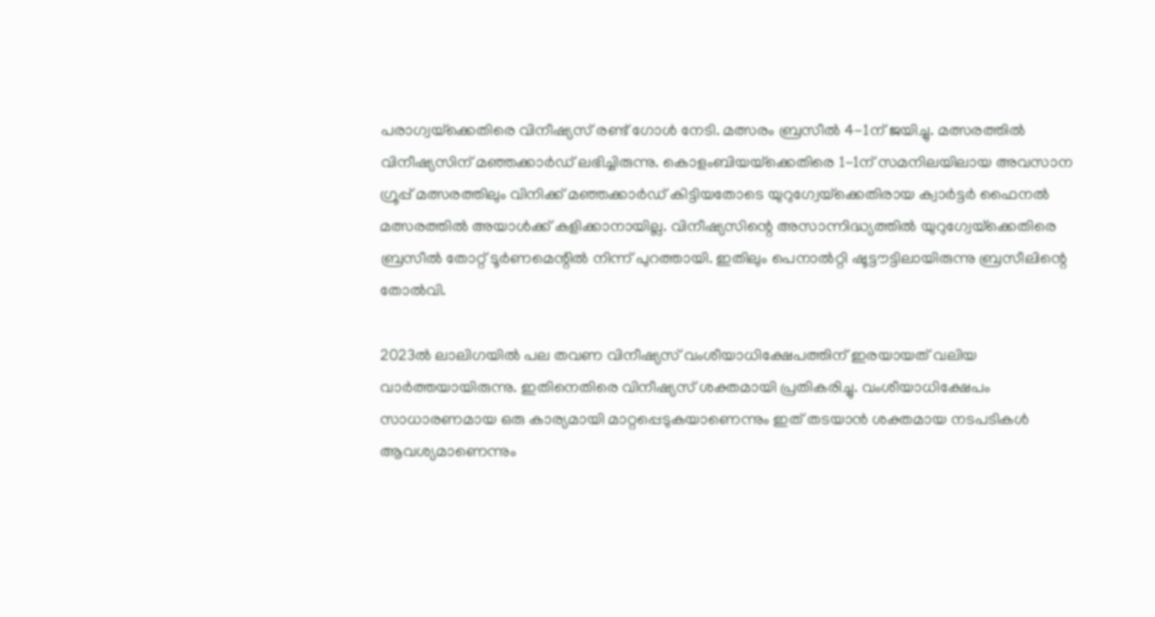പരാഗ്വയ്‌ക്കെതിരെ വിനീഷ്യസ് രണ്ട് ഗോള്‍ നേടി. മത്സരം ബ്രസീല്‍ 4-1ന് ജയിച്ചു. മത്സരത്തില്‍ വിനീഷ്യസിന് മഞ്ഞക്കാര്‍ഡ് ലഭിച്ചിരുന്നു. കൊളംബിയയ്‌ക്കെതിരെ 1-1ന് സമനിലയിലായ അവസാന ഗ്രൂപ്പ് മത്സരത്തിലും വിനിക്ക് മഞ്ഞക്കാര്‍ഡ് കിട്ടിയതോടെ യുറുഗ്വേയ്‌ക്കെതിരായ ക്വാര്‍ട്ടര്‍ ഫൈനല്‍ മത്സരത്തില്‍ അയാള്‍ക്ക് കളിക്കാനായില്ല. വിനീഷ്യസിന്റെ അസാന്നിദ്ധ്യത്തില്‍ യുറുഗ്വേയ്‌ക്കെതിരെ ബ്രസീല്‍ തോറ്റ് ടൂര്‍ണമെന്റില്‍ നിന്ന് പുറത്തായി. ഇതിലും പെനാല്‍റ്റി ഷൂട്ടൗട്ടിലായിരുന്നു ബ്രസീലിന്റെ തോല്‍വി.

2023ല്‍ ലാലിഗയില്‍ പല തവണ വിനീഷ്യസ് വംശീയാധിക്ഷേപത്തിന് ഇരയായത് വലിയ വാര്‍ത്തയായിരുന്നു. ഇതിനെതിരെ വിനീഷ്യസ് ശക്തമായി പ്രതികരിച്ചു. വംശീയാധിക്ഷേപം സാധാരണമായ ഒരു കാര്യമായി മാറ്റപ്പെടുകയാണെന്നും ഇത് തടയാന്‍ ശക്തമായ നടപടികള്‍ ആവശ്യമാണെന്നും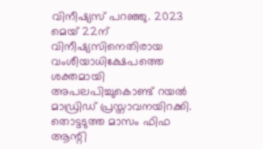വിനീഷ്യസ് പറഞ്ഞു. 2023 മെയ് 22ന് വിനീഷ്യസിനെതിരായ വംശീയാധിക്ഷേപത്തെ ശക്തമായി അപലപിച്ചുകൊണ്ട് റയല്‍ മാഡ്രിഡ് പ്രസ്താവനയിറക്കി. തൊട്ടടുത്ത മാസം ഫിഫ ആന്റി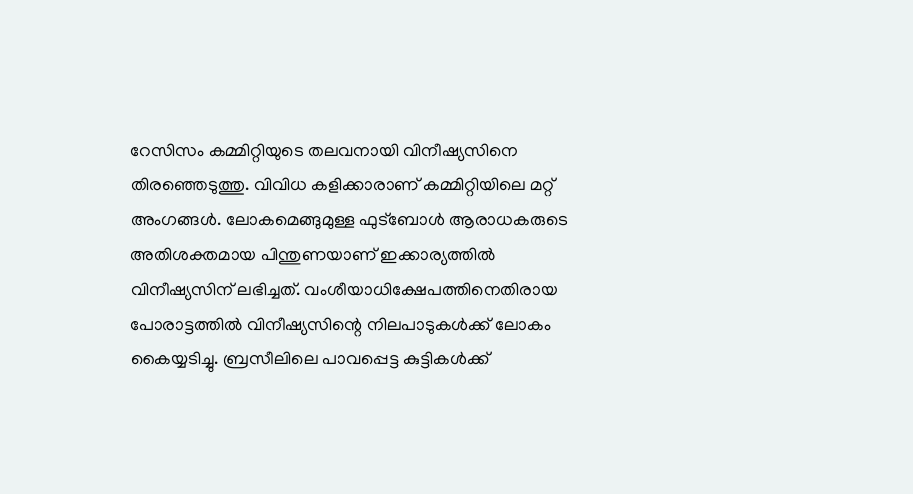റേസിസം കമ്മിറ്റിയുടെ തലവനായി വിനീഷ്യസിനെ തിരഞ്ഞെടുത്തു. വിവിധ കളിക്കാരാണ് കമ്മിറ്റിയിലെ മറ്റ് അംഗങ്ങള്‍. ലോകമെങ്ങുമുള്ള ഫുട്‌ബോള്‍ ആരാധകരുടെ അതിശക്തമായ പിന്തുണയാണ് ഇക്കാര്യത്തില്‍ വിനീഷ്യസിന് ലഭിച്ചത്. വംശീയാധിക്ഷേപത്തിനെതിരായ പോരാട്ടത്തില്‍ വിനീഷ്യസിന്റെ നിലപാടുകള്‍ക്ക് ലോകം കൈയ്യടിച്ചു. ബ്രസീലിലെ പാവപ്പെട്ട കുട്ടികള്‍ക്ക്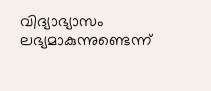വിദ്യാഭ്യാസം ലഭ്യമാകുന്നുണ്ടെന്ന്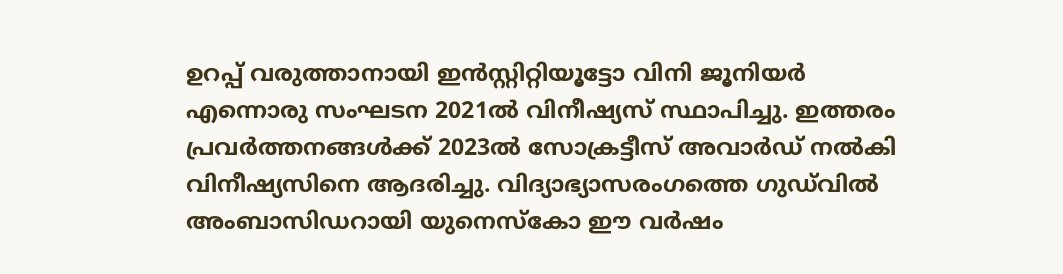ഉറപ്പ് വരുത്താനായി ഇന്‍സ്റ്റിറ്റിയൂട്ടോ വിനി ജൂനിയര്‍ എന്നൊരു സംഘടന 2021ല്‍ വിനീഷ്യസ് സ്ഥാപിച്ചു. ഇത്തരം പ്രവര്‍ത്തനങ്ങള്‍ക്ക് 2023ല്‍ സോക്രട്ടീസ് അവാര്‍ഡ് നല്‍കി വിനീഷ്യസിനെ ആദരിച്ചു. വിദ്യാഭ്യാസരംഗത്തെ ഗുഡ്‌വില്‍ അംബാസിഡറായി യുനെസ്‌കോ ഈ വര്‍ഷം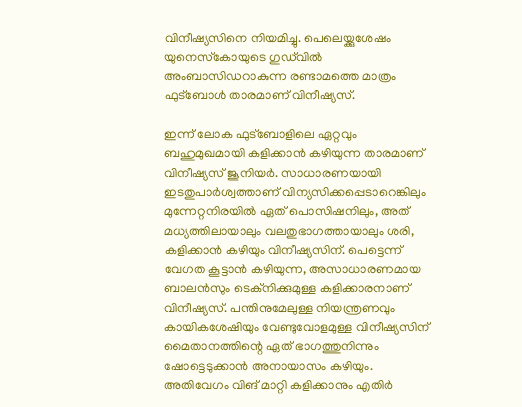വിനീഷ്യസിനെ നിയമിച്ചു. പെലെയ്ക്കുശേഷം യുനെസ്‌കോയുടെ ഗുഡ്‌വില്‍ അംബാസിഡറാകുന്ന രണ്ടാമത്തെ മാത്രം ഫുട്‌ബോള്‍ താരമാണ് വിനീഷ്യസ്.

ഇന്ന് ലോക ഫുട്‌ബോളിലെ ഏറ്റവും ബഹുമുഖമായി കളിക്കാന്‍ കഴിയുന്ന താരമാണ് വിനീഷ്യസ് ജൂനിയര്‍. സാധാരണയായി ഇടതുപാര്‍ശ്വത്താണ് വിന്യസിക്കപ്പെടാറെങ്കിലും മുന്നേറ്റനിരയില്‍ ഏത് പൊസിഷനിലും, അത് മധ്യത്തിലായാലും വലതുഭാഗത്തായാലും ശരി, കളിക്കാന്‍ കഴിയും വിനീഷ്യസിന്. പെട്ടെന്ന് വേഗത കൂട്ടാന്‍ കഴിയുന്ന, അസാധാരണമായ ബാലന്‍സും ടെക്‌നിക്കുമുള്ള കളിക്കാരനാണ് വിനീഷ്യസ്. പന്തിനുമേലുള്ള നിയന്ത്രണവും കായികശേഷിയും വേണ്ടുവോളമുള്ള വിനീഷ്യസിന് മൈതാനത്തിന്റെ ഏത് ഭാഗത്തുനിന്നും ഷോട്ടെടുക്കാന്‍ അനായാസം കഴിയും. അതിവേഗം വിങ് മാറ്റി കളിക്കാനും എതിര്‍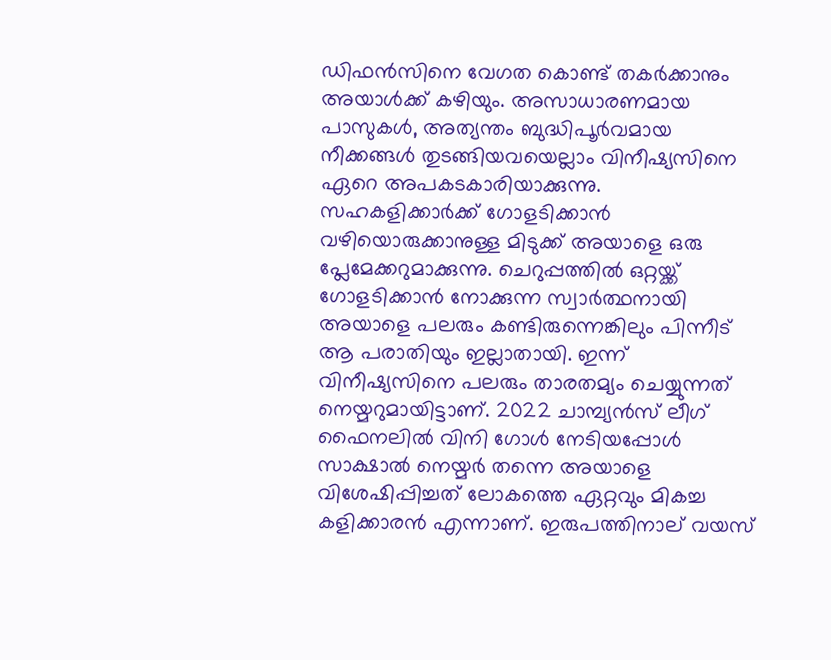ഡിഫന്‍സിനെ വേഗത കൊണ്ട് തകര്‍ക്കാനും അയാള്‍ക്ക് കഴിയും. അസാധാരണമായ പാസുകള്‍, അത്യന്തം ബുദ്ധിപൂര്‍വമായ നീക്കങ്ങള്‍ തുടങ്ങിയവയെല്ലാം വിനീഷ്യസിനെ ഏറെ അപകടകാരിയാക്കുന്നു. സഹകളിക്കാര്‍ക്ക് ഗോളടിക്കാന്‍ വഴിയൊരുക്കാനുള്ള മിടുക്ക് അയാളെ ഒരു പ്ലേമേക്കറുമാക്കുന്നു. ചെറുപ്പത്തില്‍ ഒറ്റയ്ക്ക് ഗോളടിക്കാന്‍ നോക്കുന്ന സ്വാര്‍ത്ഥനായി അയാളെ പലരും കണ്ടിരുന്നെങ്കിലും പിന്നീട് ആ പരാതിയും ഇല്ലാതായി. ഇന്ന് വിനീഷ്യസിനെ പലരും താരതമ്യം ചെയ്യുന്നത് നെയ്മറുമായിട്ടാണ്. 2022 ചാമ്പ്യന്‍സ് ലീഗ് ഫൈനലില്‍ വിനി ഗോള്‍ നേടിയപ്പോള്‍ സാക്ഷാല്‍ നെയ്മര്‍ തന്നെ അയാളെ വിശേഷിപ്പിച്ചത് ലോകത്തെ ഏറ്റവും മികച്ച കളിക്കാരന്‍ എന്നാണ്. ഇരുപത്തിനാല് വയസ്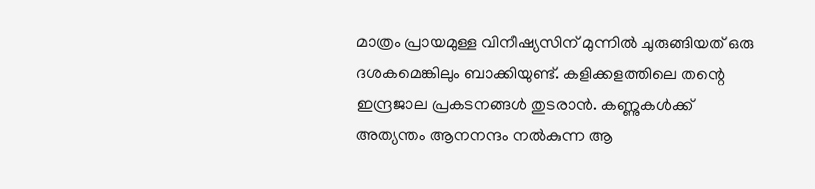മാത്രം പ്രായമുള്ള വിനീഷ്യസിന് മുന്നില്‍ ചുരുങ്ങിയത് ഒരു ദശകമെങ്കിലും ബാക്കിയുണ്ട്. കളിക്കളത്തിലെ തന്റെ ഇന്ദ്രജാല പ്രകടനങ്ങള്‍ തുടരാന്‍. കണ്ണുകള്‍ക്ക് അത്യന്തം ആനനന്ദം നല്‍കുന്ന ആ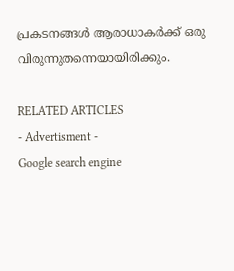പ്രകടനങ്ങള്‍ ആരാധാകര്‍ക്ക് ഒരു വിരുന്നുതന്നെയായിരിക്കും.

RELATED ARTICLES
- Advertisment -
Google search engine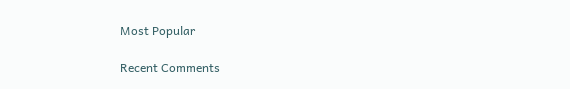Most Popular

Recent Comments